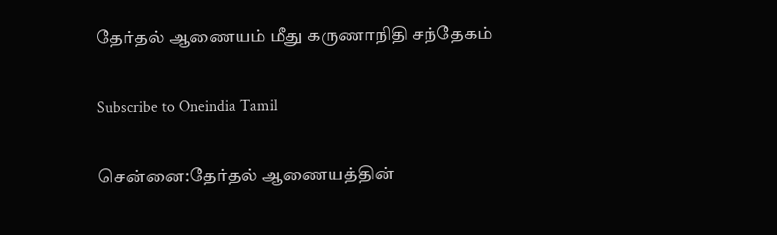தேர்தல் ஆணையம் மீது கருணாநிதி சந்தேகம்

Subscribe to Oneindia Tamil

சென்னை:தேர்தல் ஆணையத்தின்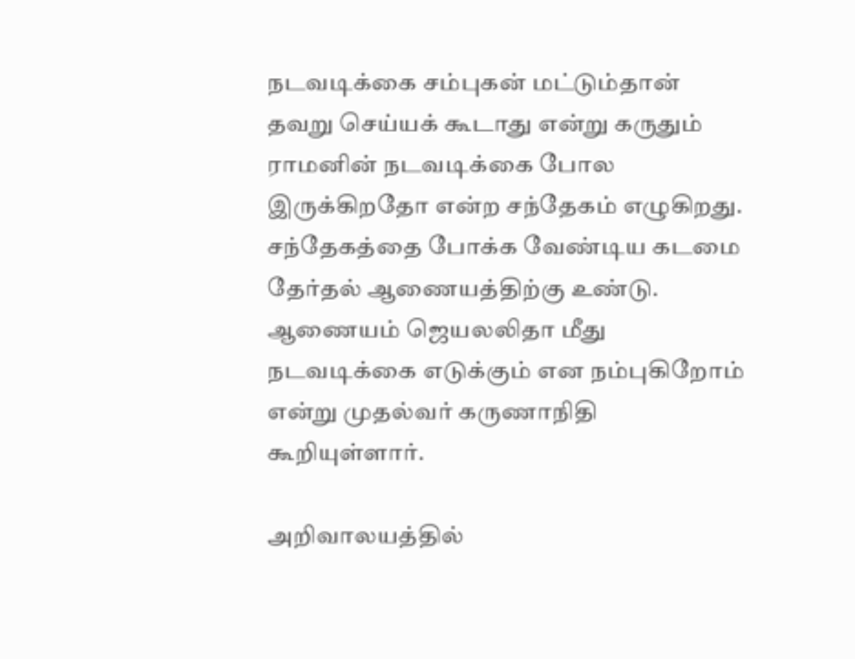நடவடிக்கை சம்புகன் மட்டும்தான் தவறு செய்யக் கூடாது என்று கருதும் ராமனின் நடவடிக்கை போல இருக்கிறதோ என்ற சந்தேகம் எழுகிறது. சந்தேகத்தை போக்க வேண்டிய கடமை தேர்தல் ஆணையத்திற்கு உண்டு. ஆணையம் ஜெயலலிதா மீது நடவடிக்கை எடுக்கும் என நம்புகிறோம் என்று முதல்வர் கருணாநிதி கூறியுள்ளார்.

அறிவாலயத்தில்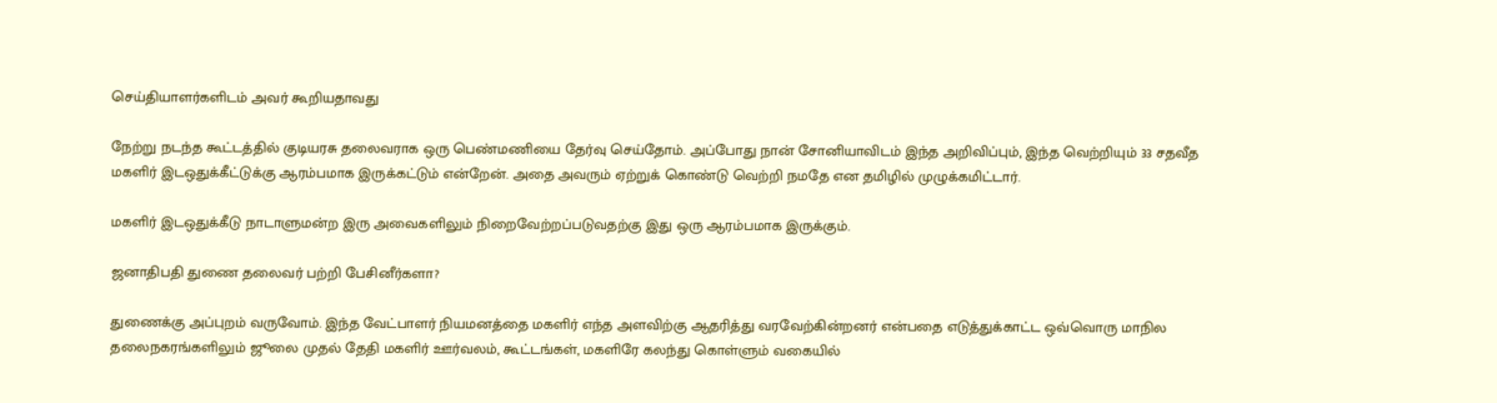செய்தியாளர்களிடம் அவர் கூறியதாவது

நேற்று நடந்த கூட்டத்தில் குடியரசு தலைவராக ஒரு பெண்மணியை தேர்வு செய்தோம். அப்போது நான் சோனியாவிடம் இந்த அறிவிப்பும், இந்த வெற்றியும் 33 சதவீத மகளிர் இடஒதுக்கீட்டுக்கு ஆரம்பமாக இருக்கட்டும் என்றேன். அதை அவரும் ஏற்றுக் கொண்டு வெற்றி நமதே என தமிழில் முழுக்கமிட்டார்.

மகளிர் இடஒதுக்கீடு நாடாளுமன்ற இரு அவைகளிலும் நிறைவேற்றப்படுவதற்கு இது ஒரு ஆரம்பமாக இருக்கும்.

ஜனாதிபதி துணை தலைவர் பற்றி பேசினீர்களா?

துணைக்கு அப்புறம் வருவோம். இந்த வேட்பாளர் நியமனத்தை மகளிர் எந்த அளவிற்கு ஆதரித்து வரவேற்கின்றனர் என்பதை எடுத்துக்காட்ட ஒவ்வொரு மாநில தலைநகரங்களிலும் ஜூலை முதல் தேதி மகளிர் ஊர்வலம், கூட்டங்கள், மகளிரே கலந்து கொள்ளும் வகையில்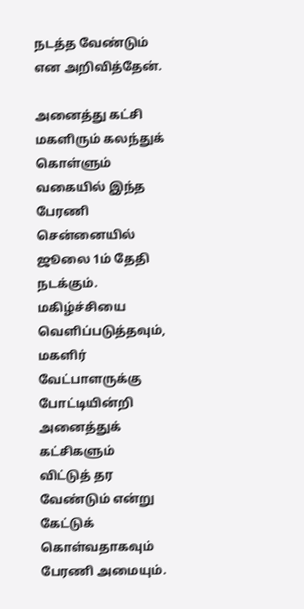நடத்த வேண்டும் என அறிவித்தேன்.

அனைத்து கட்சி மகளிரும் கலந்துக் கொள்ளும் வகையில் இந்த பேரணி சென்னையில் ஜூலை 1ம் தேதி நடக்கும். மகிழ்ச்சியை வெளிப்படுத்தவும், மகளிர் வேட்பாளருக்கு போட்டியின்றி அனைத்துக் கட்சிகளும் விட்டுத் தர வேண்டும் என்று கேட்டுக் கொள்வதாகவும் பேரணி அமையும்.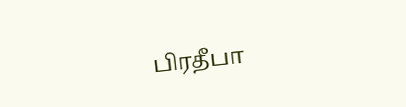பிரதீபா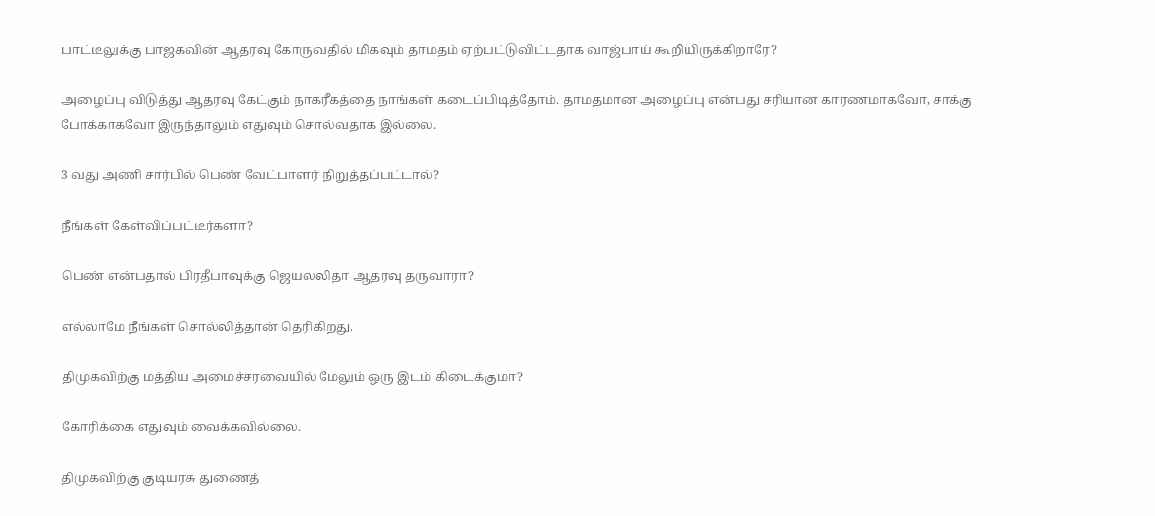பாட்டீலுக்கு பாஜகவின் ஆதரவு கோருவதில் மிகவும் தாமதம் ஏற்பட்டுவிட்டதாக வாஜ்பாய் கூறியிருக்கிறாரே?

அழைப்பு விடுத்து ஆதரவு கேட்கும் நாகரீகத்தை நாங்கள் கடைப்பிடித்தோம். தாமதமான அழைப்பு என்பது சரியான காரணமாகவோ, சாக்கு போக்காகவோ இருந்தாலும் எதுவும் சொல்வதாக இல்லை.

3 வது அணி சார்பில் பெண் வேட்பாளர் நிறுத்தப்பட்டால்?

நீங்கள் கேள்விப்பட்டீர்களா?

பெண் என்பதால் பிரதீபாவுக்கு ஜெயலலிதா ஆதரவு தருவாரா?

எல்லாமே நீங்கள் சொல்லித்தான் தெரிகிறது.

திமுகவிற்கு மத்திய அமைச்சரவையில் மேலும் ஒரு இடம் கிடைக்குமா?

கோரிக்கை எதுவும் வைக்கவில்லை.

திமுகவிற்கு குடியரசு துணைத்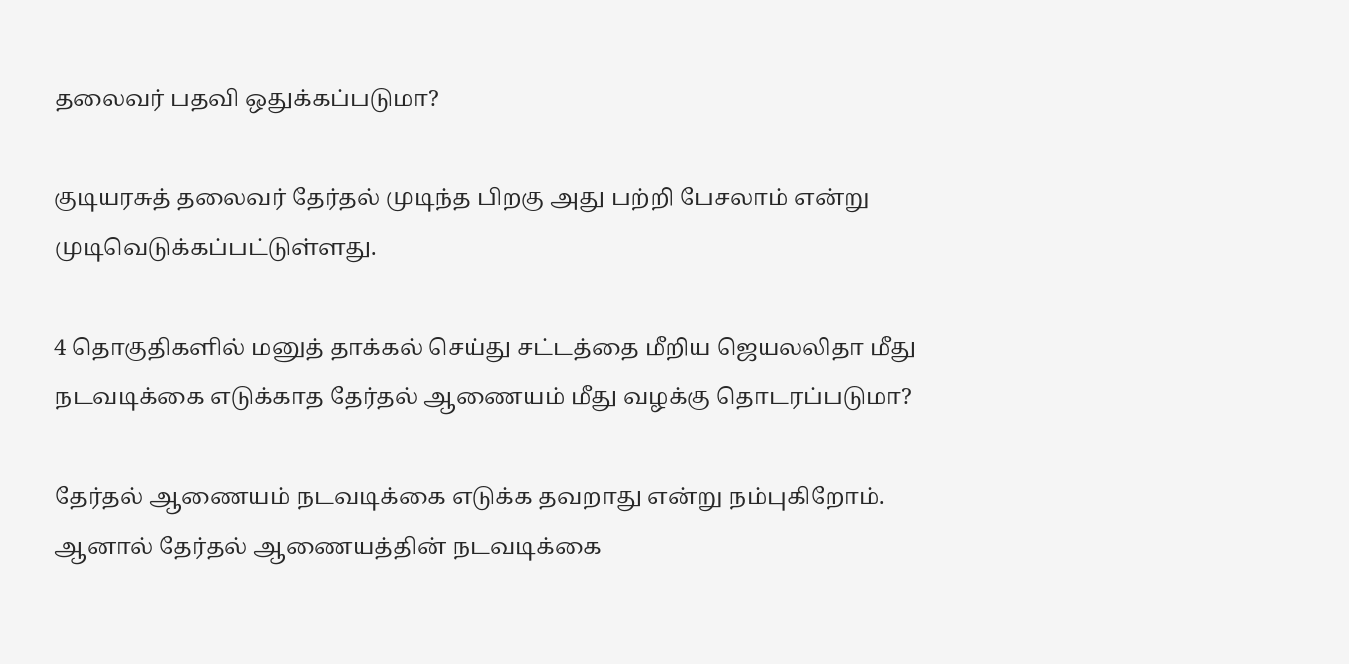தலைவர் பதவி ஒதுக்கப்படுமா?

குடியரசுத் தலைவர் தேர்தல் முடிந்த பிறகு அது பற்றி பேசலாம் என்று முடிவெடுக்கப்பட்டுள்ளது.

4 தொகுதிகளில் மனுத் தாக்கல் செய்து சட்டத்தை மீறிய ஜெயலலிதா மீது நடவடிக்கை எடுக்காத தேர்தல் ஆணையம் மீது வழக்கு தொடரப்படுமா?

தேர்தல் ஆணையம் நடவடிக்கை எடுக்க தவறாது என்று நம்புகிறோம். ஆனால் தேர்தல் ஆணையத்தின் நடவடிக்கை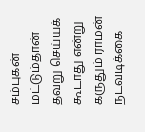சம்புகன் மட்டும்தான் தவறு செய்யக் கூடாது என்று கருதும் ராமன் நடவடிக்கை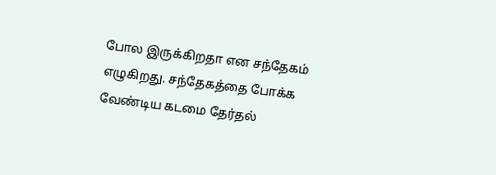போல இருக்கிறதா என சந்தேகம் எழுகிறது. சந்தேகத்தை போக்க வேண்டிய கடமை தேர்தல்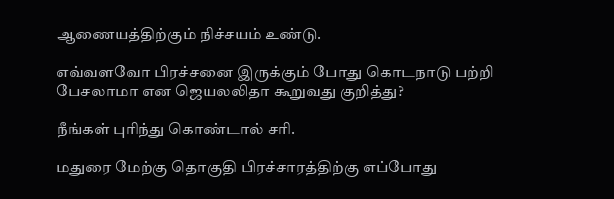ஆணையத்திற்கும் நிச்சயம் உண்டு.

எவ்வளவோ பிரச்சனை இருக்கும் போது கொடநாடு பற்றி பேசலாமா என ஜெயலலிதா கூறுவது குறித்து?

நீங்கள் புரிந்து கொண்டால் சரி.

மதுரை மேற்கு தொகுதி பிரச்சாரத்திற்கு எப்போது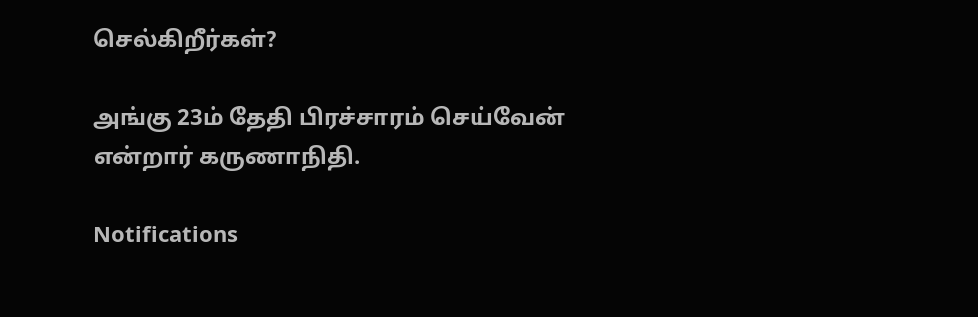செல்கிறீர்கள்?

அங்கு 23ம் தேதி பிரச்சாரம் செய்வேன் என்றார் கருணாநிதி.

Notifications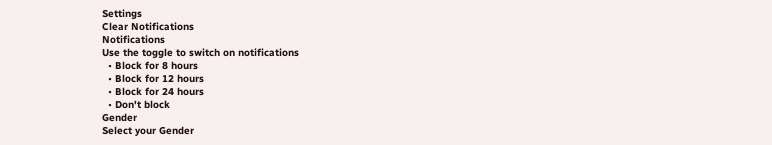Settings
Clear Notifications
Notifications
Use the toggle to switch on notifications
  • Block for 8 hours
  • Block for 12 hours
  • Block for 24 hours
  • Don't block
Gender
Select your Gender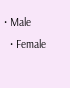• Male
  • Female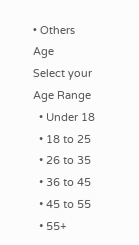• Others
Age
Select your Age Range
  • Under 18
  • 18 to 25
  • 26 to 35
  • 36 to 45
  • 45 to 55
  • 55+